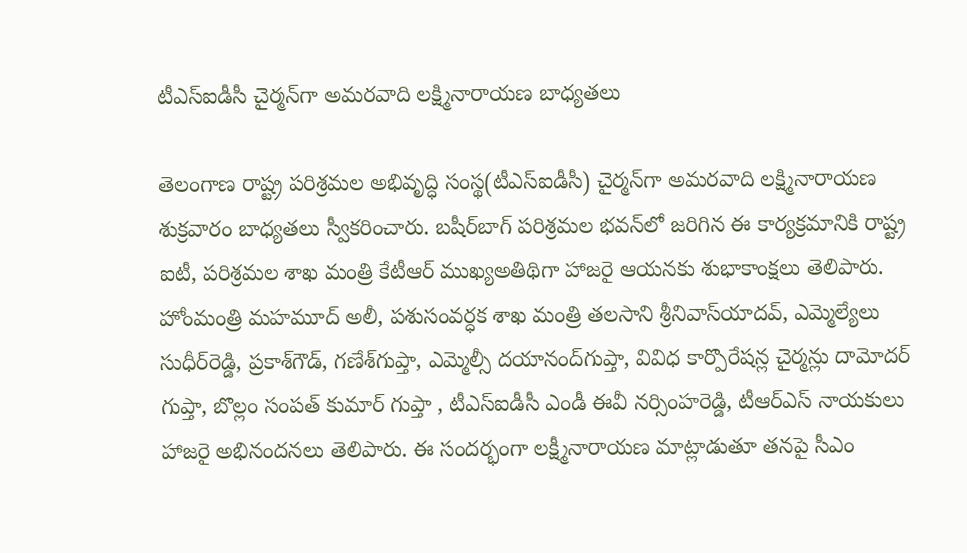టీఎస్‌ఐడీసీ చైర్మన్‌గా అమరవాది లక్ష్మినారాయణ బాధ్యతలు

తెలంగాణ రాష్ట్ర పరిశ్రమల అభివృద్ధి సంస్థ(టీఎస్‌ఐడీసీ) చైర్మన్‌గా అమరవాది లక్ష్మినారాయణ శుక్రవారం బాధ్యతలు స్వీకరించారు. బషీర్‌బాగ్‌ పరిశ్రమల భవన్‌లో జరిగిన ఈ కార్యక్రమానికి రాష్ట్ర ఐటీ, పరిశ్రమల శాఖ మంత్రి కేటీఆర్ ముఖ్యఅతిథిగా హాజరై ఆయనకు శుభాకాంక్షలు తెలిపారు. హోంమంత్రి మహమూద్‌ అలీ, పశుసంవర్ధక శాఖ మంత్రి తలసాని శ్రీనివాస్‌యాదవ్‌, ఎమ్మెల్యేలు సుధీర్‌రెడ్డి, ప్రకాశ్‌గౌడ్‌, గణేశ్‌గుప్తా, ఎమ్మెల్సీ దయానంద్‌గుప్తా, వివిధ కార్పొరేషన్ల చైర్మన్లు దామోదర్‌ గుప్తా, బొల్లం సంపత్‌ కుమార్‌ గుప్తా , టీఎస్‌ఐడీసీ ఎండీ ఈవీ నర్సింహరెడ్డి, టీఆర్‌ఎస్‌ నాయకులు హాజరై అభినందనలు తెలిపారు. ఈ సందర్భంగా లక్ష్మీనారాయణ మాట్లాడుతూ తనపై సీఎం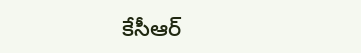కేసీఆర్‌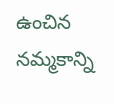ఉంచిన నమ్మకాన్ని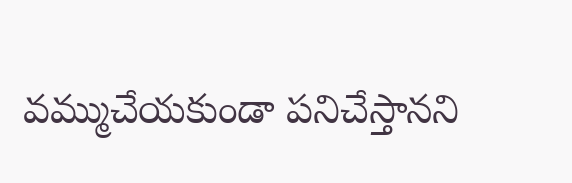వమ్ముచేయకుండా పనిచేస్తానని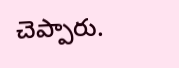చెప్పారు.